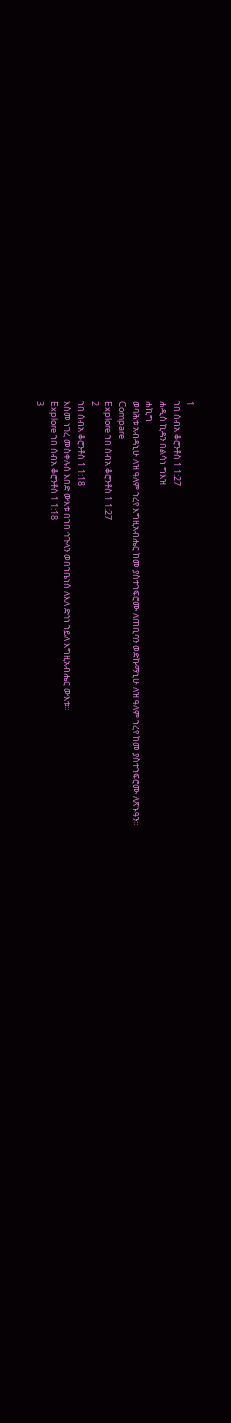1
ኀበ ሰብአ ቆሮንቶስ 1 1:27
ሐዲስ ኪዳን በልሳነ ግእዝ
ሐኪግ
ወባሕቱ አብዳኒሁ ለዝ ዓለም ኀረየ እግዚአብሔር ከመ ያስተኀፍሮሙ ለጠቢባን ወድኩማኒሁ ለዝ ዓለም ኀረየ ከመ ያስተኀፍሮሙ ለጽኑዓን።
Compare
Explore ኀበ ሰብአ ቆሮንቶስ 1 1:27
2
ኀበ ሰብአ ቆሮንቶስ 1 1:18
እስመ ነገረ መስቀሉሰ እበድ ውእቱ በኀበ ኅጉላን ወበኀቤነሰ ለእለ ድኅነ ኀይለ እግዚአብሔር ውእቱ።
Explore ኀበ ሰብአ ቆሮንቶስ 1 1:18
3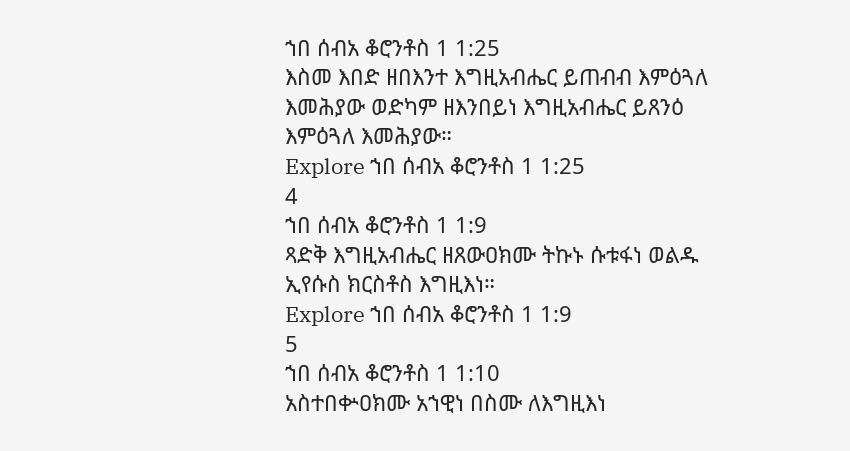ኀበ ሰብአ ቆሮንቶስ 1 1:25
እስመ እበድ ዘበእንተ እግዚአብሔር ይጠብብ እምዕጓለ እመሕያው ወድካም ዘእንበይነ እግዚአብሔር ይጸንዕ እምዕጓለ እመሕያው።
Explore ኀበ ሰብአ ቆሮንቶስ 1 1:25
4
ኀበ ሰብአ ቆሮንቶስ 1 1:9
ጻድቅ እግዚአብሔር ዘጸውዐክሙ ትኩኑ ሱቱፋነ ወልዱ ኢየሱስ ክርስቶስ እግዚእነ።
Explore ኀበ ሰብአ ቆሮንቶስ 1 1:9
5
ኀበ ሰብአ ቆሮንቶስ 1 1:10
አስተበቍዐክሙ አኀዊነ በስሙ ለእግዚእነ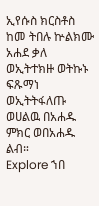ኢየሱስ ክርስቶስ ከመ ትበሉ ኵልክሙ አሐደ ቃለ ወኢትተክዙ ወትኩኑ ፍጹማነ ወኢትትፋለጡ ወሀልዉ በአሐዱ ምክር ወበአሐዱ ልብ።
Explore ኀበ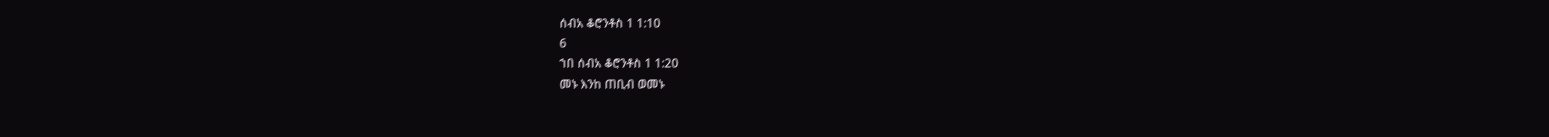ሰብአ ቆሮንቶስ 1 1:10
6
ኀበ ሰብአ ቆሮንቶስ 1 1:20
መኑ እንከ ጠቢብ ወመኑ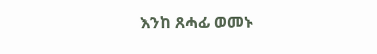እንከ ጸሓፊ ወመኑ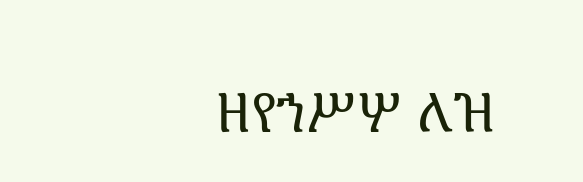ዘየኀሥሦ ለዝ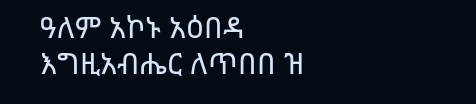ዓለም አኮኑ አዕበዳ እግዚአብሔር ለጥበበ ዝ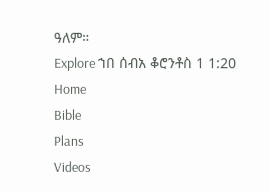ዓለም።
Explore ኀበ ሰብአ ቆሮንቶስ 1 1:20
Home
Bible
Plans
Videos